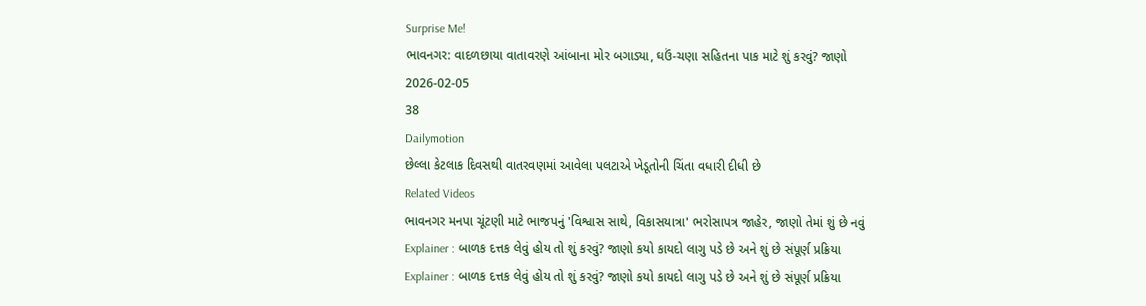Surprise Me!
ભાવનગર: વાદળછાયા વાતાવરણે આંબાના મોર બગાડ્યા, ઘઉં-ચણા સહિતના પાક માટે શું કરવું? જાણો
2026-02-05
38
Dailymotion
છેલ્લા કેટલાક દિવસથી વાતરવણમાં આવેલા પલટાએ ખેડૂતોની ચિંતા વધારી દીધી છે
Related Videos
ભાવનગર મનપા ચૂંટણી માટે ભાજપનું 'વિશ્વાસ સાથે, વિકાસયાત્રા' ભરોસાપત્ર જાહેર, જાણો તેમાં શું છે નવું
Explainer : બાળક દત્તક લેવું હોય તો શું કરવું? જાણો કયો કાયદો લાગુ પડે છે અને શું છે સંપૂર્ણ પ્રક્રિયા
Explainer : બાળક દત્તક લેવું હોય તો શું કરવું? જાણો કયો કાયદો લાગુ પડે છે અને શું છે સંપૂર્ણ પ્રક્રિયા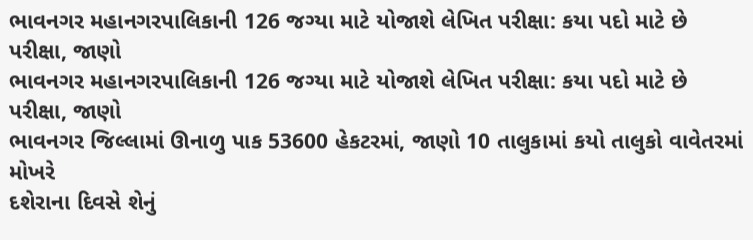ભાવનગર મહાનગરપાલિકાની 126 જગ્યા માટે યોજાશે લેખિત પરીક્ષા: કયા પદો માટે છે પરીક્ષા, જાણો
ભાવનગર મહાનગરપાલિકાની 126 જગ્યા માટે યોજાશે લેખિત પરીક્ષા: કયા પદો માટે છે પરીક્ષા, જાણો
ભાવનગર જિલ્લામાં ઊનાળુ પાક 53600 હેકટરમાં, જાણો 10 તાલુકામાં કયો તાલુકો વાવેતરમાં મોખરે
દશેરાના દિવસે શેનું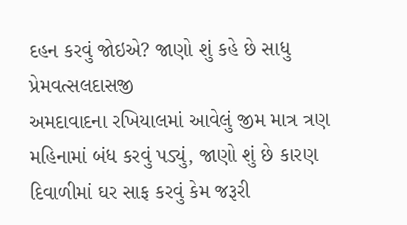દહન કરવું જોઇએ? જાણો શું કહે છે સાધુ પ્રેમવત્સલદાસજી
અમદાવાદના રખિયાલમાં આવેલું જીમ માત્ર ત્રણ મહિનામાં બંધ કરવું પડ્યું, જાણો શું છે કારણ
દિવાળીમાં ઘર સાફ કરવું કેમ જરૂરી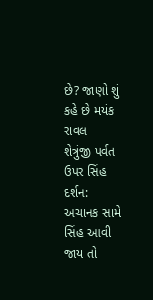છે? જાણો શું કહે છે મયંક રાવલ
શેત્રુંજી પર્વત ઉપર સિંહ દર્શન: અચાનક સામે સિંહ આવી જાય તો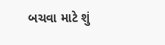બચવા માટે શું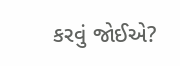કરવું જોઈએ?